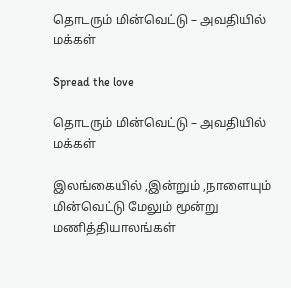தொடரும் மின்வெட்டு – அவதியில் மக்கள்

Spread the love

தொடரும் மின்வெட்டு – அவதியில் மக்கள்

இலங்கையில் ,இன்றும் ,நாளையும் மின்வெட்டு மேலும் மூன்று மணித்தியாலங்கள்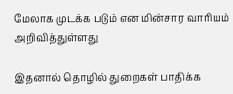மேலாக முடக்க படும் என மின்சார வாரியம் அறிவித்துள்ளது

இதனால் தொழில் துறைகள் பாதிக்க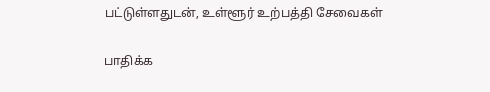பட்டுள்ளதுடன், உள்ளூர் உற்பத்தி சேவைகள்

பாதிக்க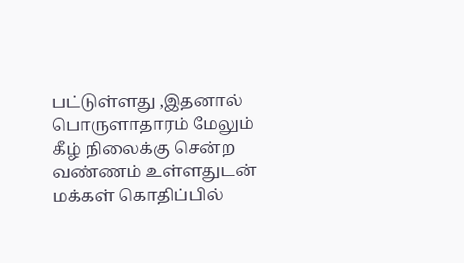பட்டுள்ளது ,இதனால் பொருளாதாரம் மேலும் கீழ் நிலைக்கு சென்ற வண்ணம் உள்ளதுடன் மக்கள் கொதிப்பில்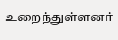உறைந்துள்ளனர்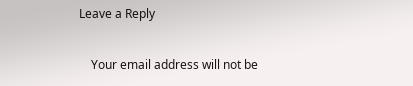Leave a Reply

    Your email address will not be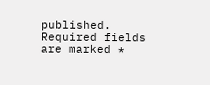published. Required fields are marked *